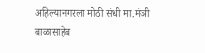अहिल्यानगरला मोठी संधी मा.मंञी बाळासाहेब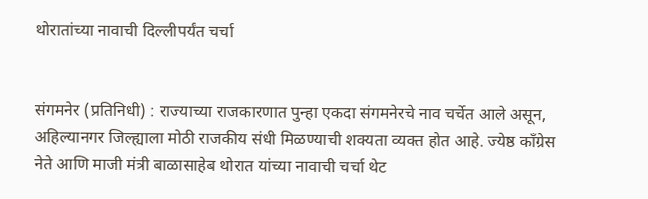थोरातांच्या नावाची दिल्लीपर्यंत चर्चा


संगमनेर (प्रतिनिधी) : राज्याच्या राजकारणात पुन्हा एकदा संगमनेरचे नाव चर्चेत आले असून, अहिल्यानगर जिल्ह्याला मोठी राजकीय संधी मिळण्याची शक्यता व्यक्त होत आहे. ज्येष्ठ काँग्रेस नेते आणि माजी मंत्री बाळासाहेब थोरात यांच्या नावाची चर्चा थेट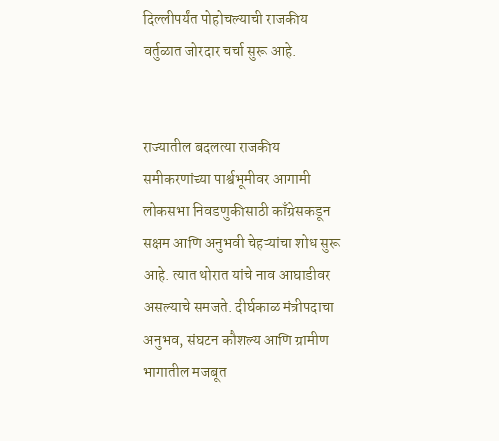दिल्लीपर्यंत पोहोचल्याची राजकीय वर्तुळात जोरदार चर्चा सुरू आहे.


राज्यातील बदलत्या राजकीय समीकरणांच्या पार्श्वभूमीवर आगामी लोकसभा निवडणुकीसाठी काँग्रेसकडून सक्षम आणि अनुभवी चेहऱ्यांचा शोध सुरू आहे. त्यात थोरात यांचे नाव आघाडीवर असल्याचे समजते. दीर्घकाळ मंत्रीपदाचा अनुभव, संघटन कौशल्य आणि ग्रामीण भागातील मजबूत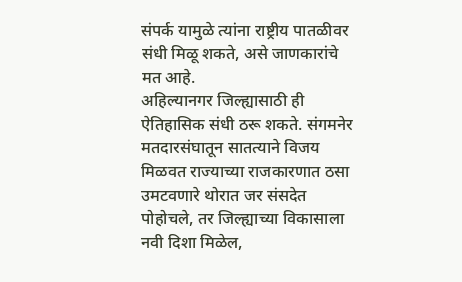संपर्क यामुळे त्यांना राष्ट्रीय पातळीवर संधी मिळू शकते, असे जाणकारांचे मत आहे.
अहिल्यानगर जिल्ह्यासाठी ही ऐतिहासिक संधी ठरू शकते. संगमनेर मतदारसंघातून सातत्याने विजय मिळवत राज्याच्या राजकारणात ठसा उमटवणारे थोरात जर संसदेत पोहोचले, तर जिल्ह्याच्या विकासाला नवी दिशा मिळेल,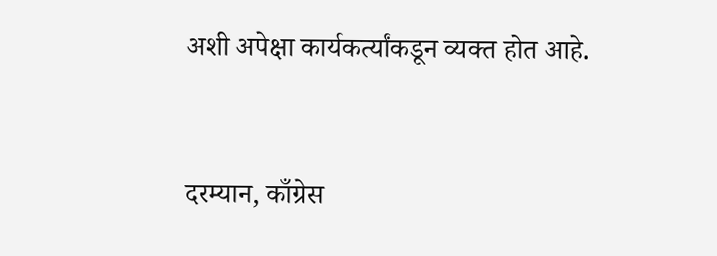अशी अपेक्षा कार्यकर्त्यांकडून व्यक्त होत आहे.


दरम्यान, काँग्रेस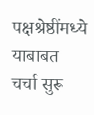पक्षश्रेष्ठींमध्ये याबाबत चर्चा सुरू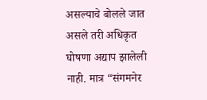असल्याचे बोलले जात असले तरी अधिकृत घोषणा अद्याप झालेली नाही. मात्र “संगमनेर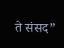ते संसद”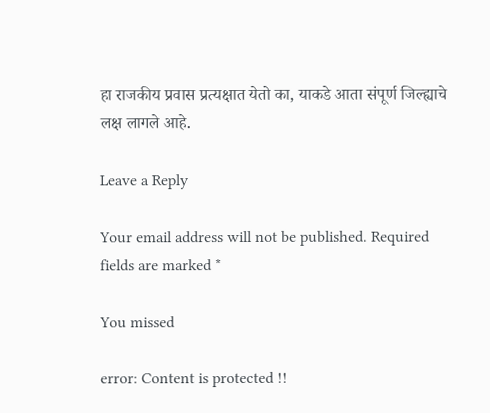हा राजकीय प्रवास प्रत्यक्षात येतो का, याकडे आता संपूर्ण जिल्ह्याचे लक्ष लागले आहे.

Leave a Reply

Your email address will not be published. Required fields are marked *

You missed

error: Content is protected !!